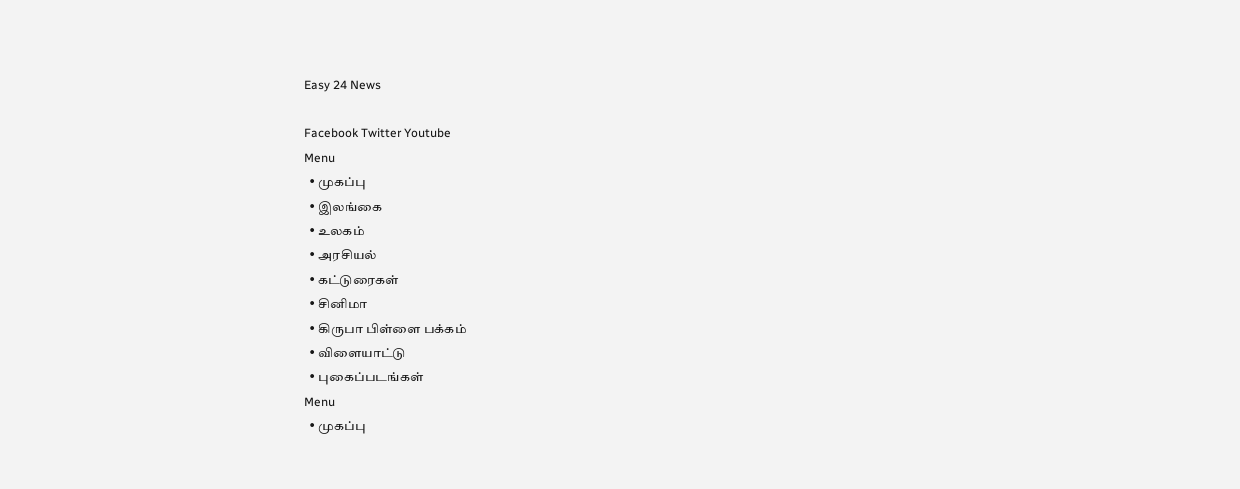Easy 24 News

Facebook Twitter Youtube
Menu
  • முகப்பு
  • இலங்கை
  • உலகம்
  • அரசியல்
  • கட்டுரைகள்
  • சினிமா
  • கிருபா பிள்ளை பக்கம்
  • விளையாட்டு
  • புகைப்படங்கள்
Menu
  • முகப்பு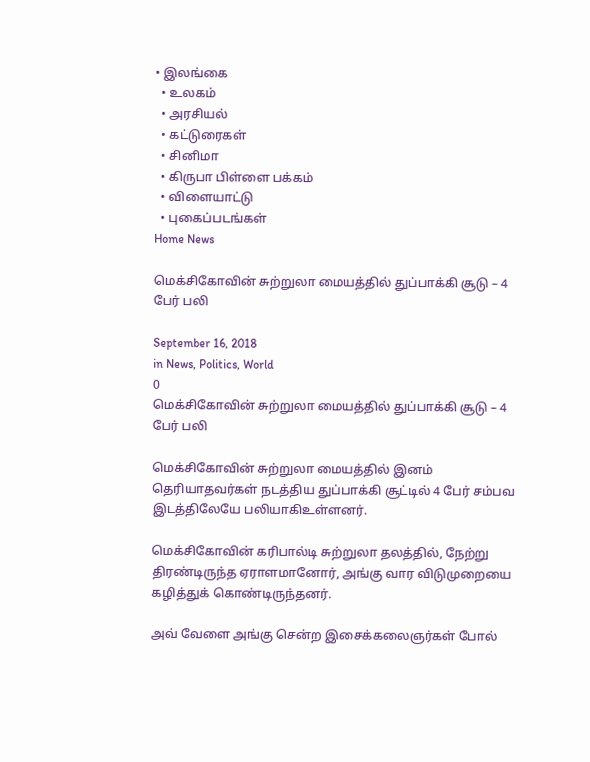• இலங்கை
  • உலகம்
  • அரசியல்
  • கட்டுரைகள்
  • சினிமா
  • கிருபா பிள்ளை பக்கம்
  • விளையாட்டு
  • புகைப்படங்கள்
Home News

மெக்சிகோவின் சுற்றுலா மையத்தில் துப்பாக்கி சூடு – 4 பேர் பலி

September 16, 2018
in News, Politics, World
0
மெக்சிகோவின் சுற்றுலா மையத்தில் துப்பாக்கி சூடு – 4 பேர் பலி

மெக்சிகோவின் சுற்றுலா மையத்தில் இனம் தெரியாதவர்கள் நடத்திய துப்பாக்கி சூட்டில் 4 பேர் சம்பவ இடத்திலேயே பலியாகிஉள்ளனர்.

மெக்சிகோவின் கரிபால்டி சுற்றுலா தலத்தில், நேற்று திரண்டிருந்த ஏராளமானோர், அங்கு வார விடுமுறையை கழித்துக் கொண்டிருந்தனர்.

அவ் வேளை அங்கு சென்ற இசைக்கலைஞர்கள் போல்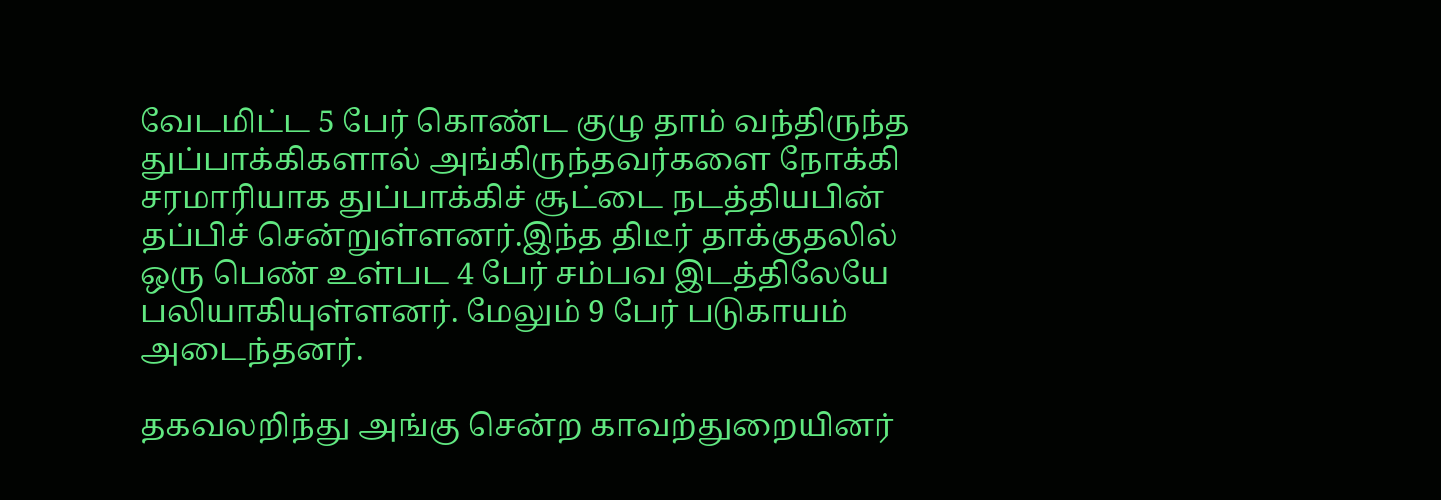வேடமிட்ட 5 பேர் கொண்ட குழு தாம் வந்திருந்த துப்பாக்கிகளால் அங்கிருந்தவர்களை நோக்கி சரமாரியாக துப்பாக்கிச் சூட்டை நடத்தியபின் தப்பிச் சென்றுள்ளனர்.இந்த திடீர் தாக்குதலில் ஒரு பெண் உள்பட 4 பேர் சம்பவ இடத்திலேயே பலியாகியுள்ளனர். மேலும் 9 பேர் படுகாயம் அடைந்தனர்.

தகவலறிந்து அங்கு சென்ற காவற்துறையினர்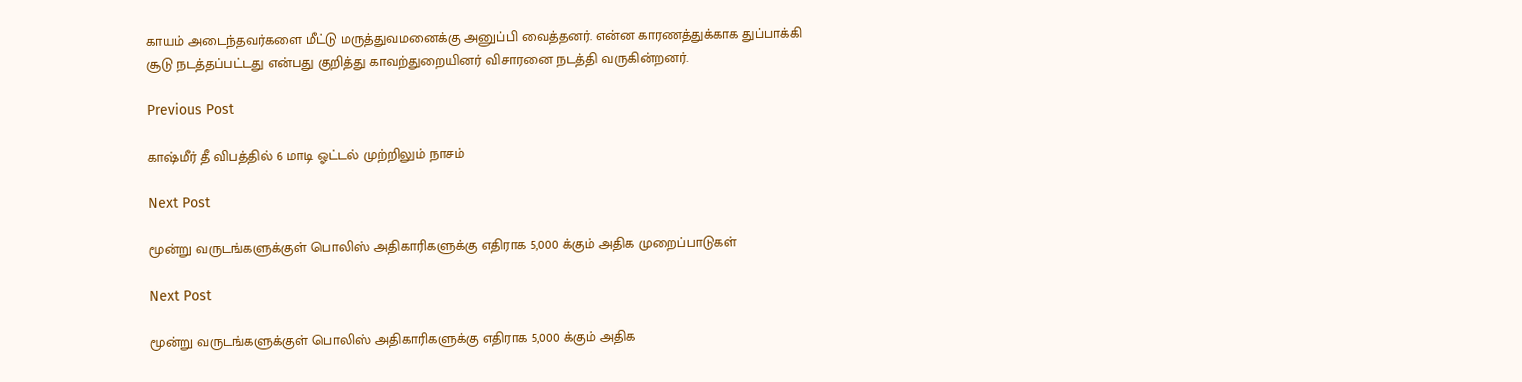காயம் அடைந்தவர்களை மீட்டு மருத்துவமனைக்கு அனுப்பி வைத்தனர். என்ன காரணத்துக்காக துப்பாக்கி சூடு நடத்தப்பட்டது என்பது குறித்து காவற்துறையினர் விசாரனை நடத்தி வருகின்றனர்.

Previous Post

காஷ்மீர் தீ விபத்தில் 6 மாடி ஓட்டல் முற்றிலும் நாசம்

Next Post

மூன்று வருடங்களுக்குள் பொலிஸ் அதிகாரிகளுக்கு எதிராக 5,000 க்கும் அதிக முறைப்பாடுகள்

Next Post

மூன்று வருடங்களுக்குள் பொலிஸ் அதிகாரிகளுக்கு எதிராக 5,000 க்கும் அதிக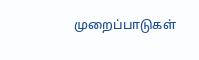முறைப்பாடுகள்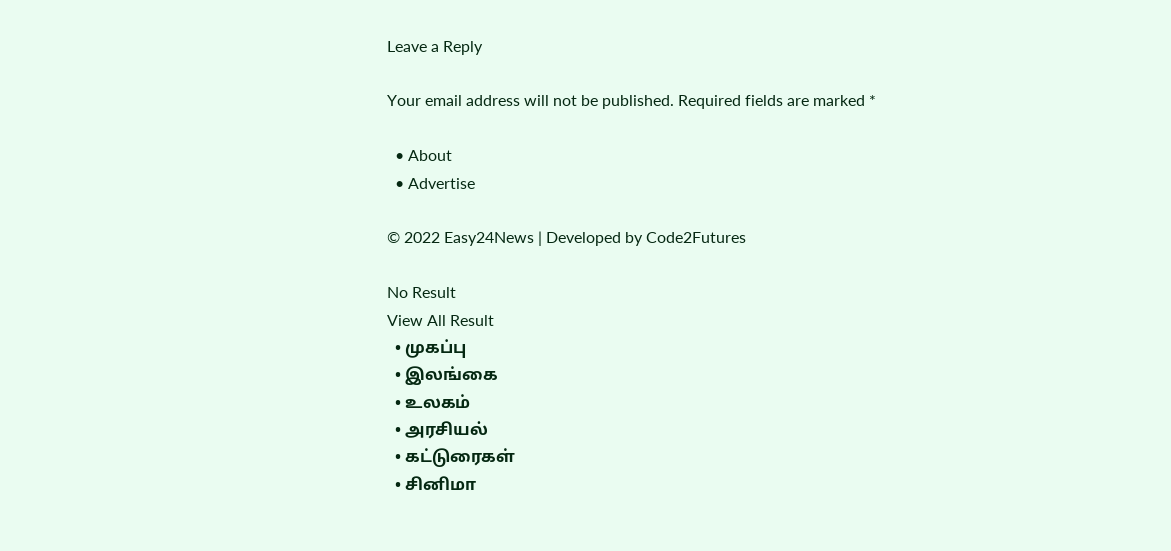Leave a Reply

Your email address will not be published. Required fields are marked *

  • About
  • Advertise

© 2022 Easy24News | Developed by Code2Futures

No Result
View All Result
  • முகப்பு
  • இலங்கை
  • உலகம்
  • அரசியல்
  • கட்டுரைகள்
  • சினிமா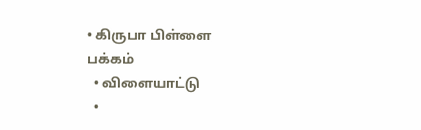• கிருபா பிள்ளை பக்கம்
  • விளையாட்டு
  •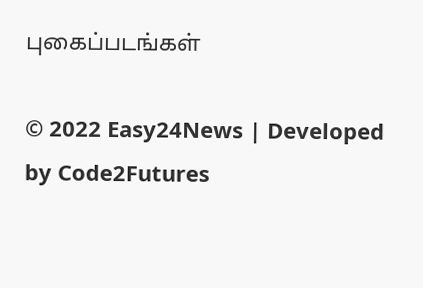புகைப்படங்கள்

© 2022 Easy24News | Developed by Code2Futures